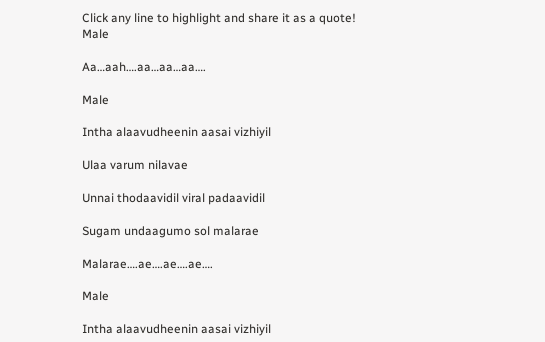Click any line to highlight and share it as a quote!
Male

Aa…aah….aa…aa…aa….

Male

Intha alaavudheenin aasai vizhiyil

Ulaa varum nilavae

Unnai thodaavidil viral padaavidil

Sugam undaagumo sol malarae

Malarae….ae….ae….ae….

Male

Intha alaavudheenin aasai vizhiyil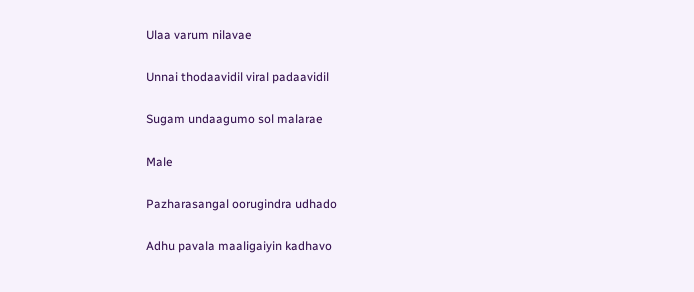Ulaa varum nilavae

Unnai thodaavidil viral padaavidil

Sugam undaagumo sol malarae

Male

Pazharasangal oorugindra udhado

Adhu pavala maaligaiyin kadhavo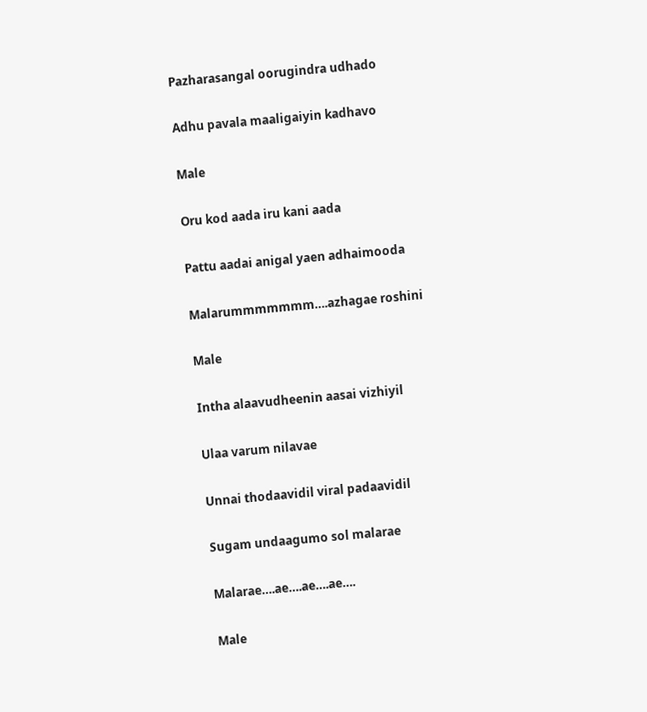Pazharasangal oorugindra udhado

Adhu pavala maaligaiyin kadhavo

Male

Oru kod aada iru kani aada

Pattu aadai anigal yaen adhaimooda

Malarummmmmmm….azhagae roshini

Male

Intha alaavudheenin aasai vizhiyil

Ulaa varum nilavae

Unnai thodaavidil viral padaavidil

Sugam undaagumo sol malarae

Malarae….ae….ae….ae….

Male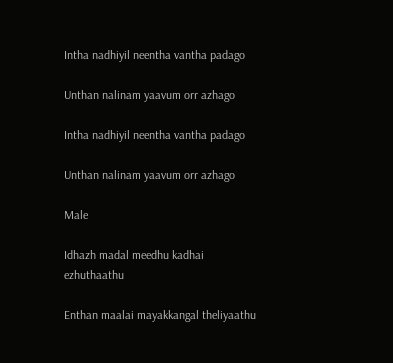Intha nadhiyil neentha vantha padago

Unthan nalinam yaavum orr azhago

Intha nadhiyil neentha vantha padago

Unthan nalinam yaavum orr azhago

Male

Idhazh madal meedhu kadhai ezhuthaathu

Enthan maalai mayakkangal theliyaathu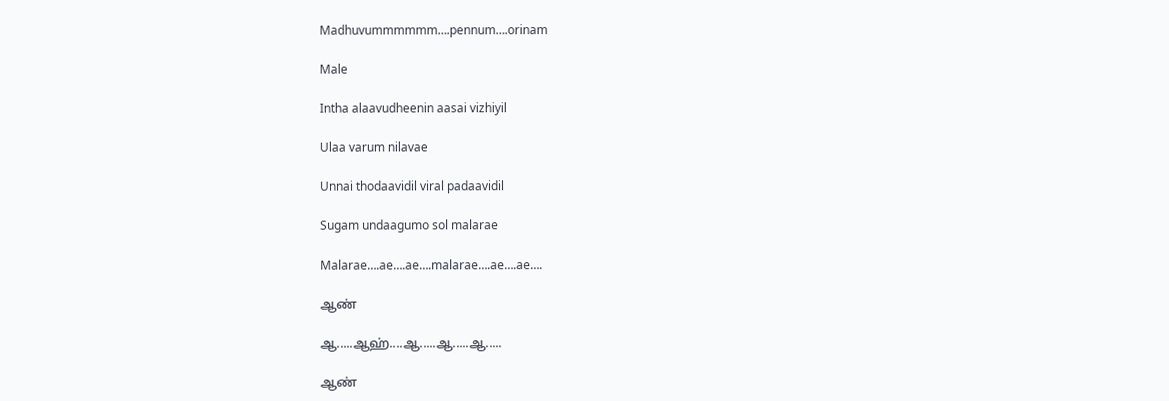Madhuvummmmmm….pennum….orinam

Male

Intha alaavudheenin aasai vizhiyil

Ulaa varum nilavae

Unnai thodaavidil viral padaavidil

Sugam undaagumo sol malarae

Malarae….ae….ae….malarae….ae….ae….

ஆண்

ஆ.....ஆஹ்....ஆ.....ஆ.....ஆ.....

ஆண்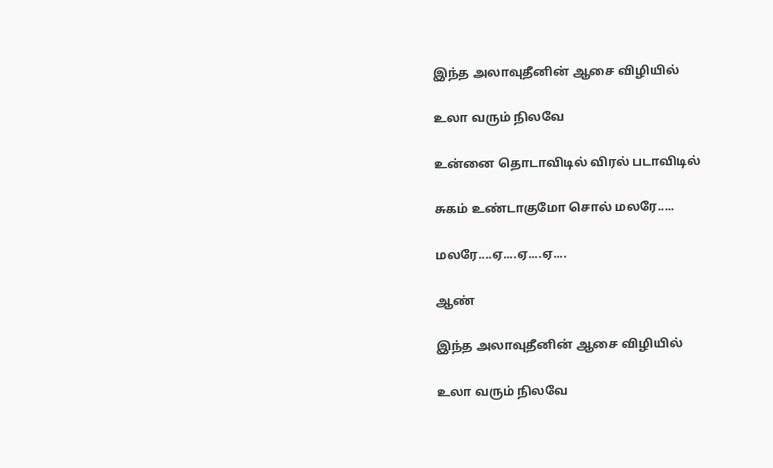இந்த அலாவுதீனின் ஆசை விழியில்

உலா வரும் நிலவே

உன்னை தொடாவிடில் விரல் படாவிடில்

சுகம் உண்டாகுமோ சொல் மலரே.....

மலரே....ஏ....ஏ....ஏ....

ஆண்

இந்த அலாவுதீனின் ஆசை விழியில்

உலா வரும் நிலவே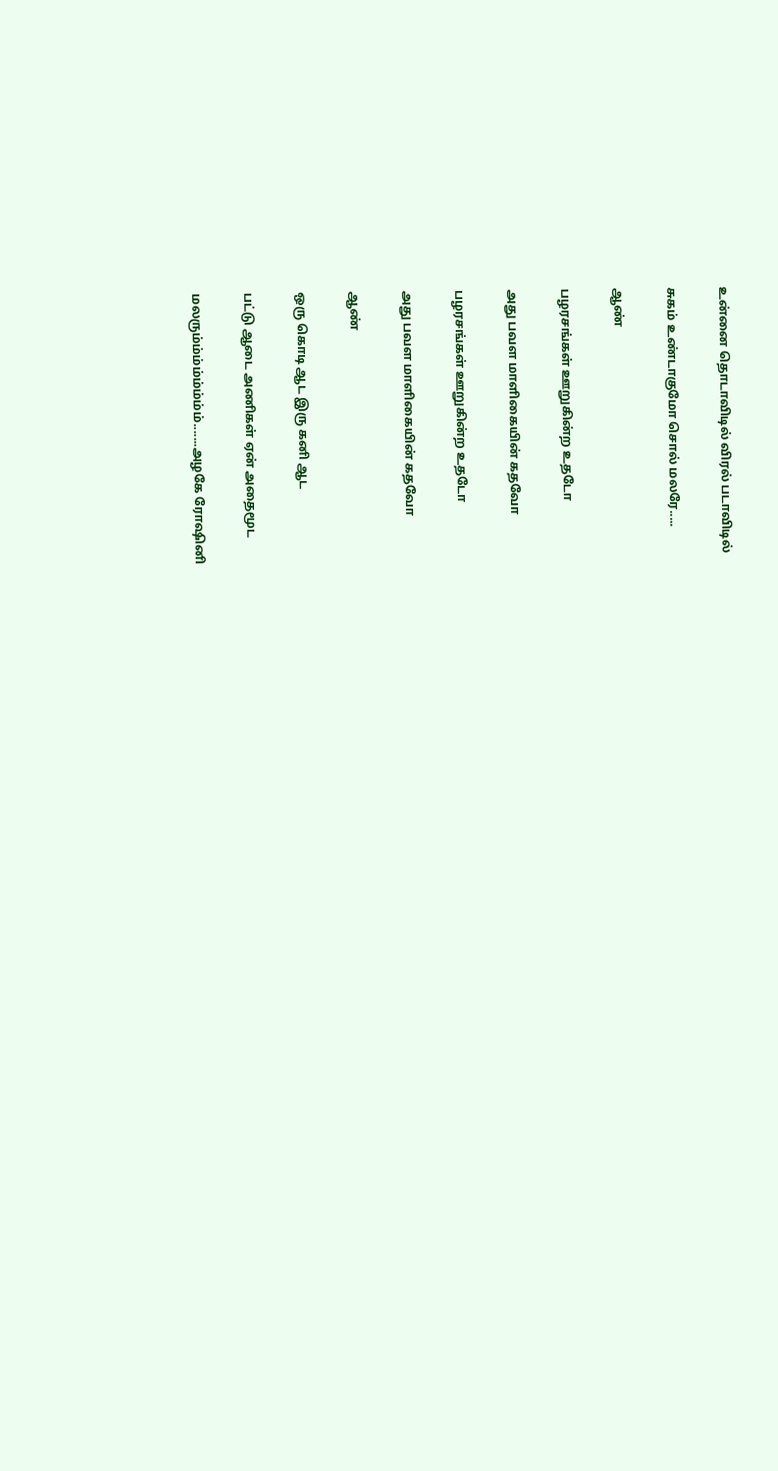உன்னை தொடாவிடில் விரல் படாவிடில்

சுகம் உண்டாகுமோ சொல் மலரே.....

ஆண்

பழரசங்கள் ஊறுகின்ற உதடோ

அது பவள மாளிகையின் கதவோ

பழரசங்கள் ஊறுகின்ற உதடோ

அது பவள மாளிகையின் கதவோ

ஆண்

ஒரு கொடி ஆட இரு கனி ஆட

பட்டு ஆடை அணிகள் ஏன் அதைமூட

மலரும்ம்ம்ம்ம்ம்ம்ம்.......அழகே ரோஷினி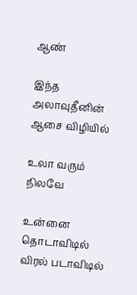ஆண்

இந்த அலாவுதீனின் ஆசை விழியில்

உலா வரும் நிலவே

உன்னை தொடாவிடில் விரல் படாவிடில்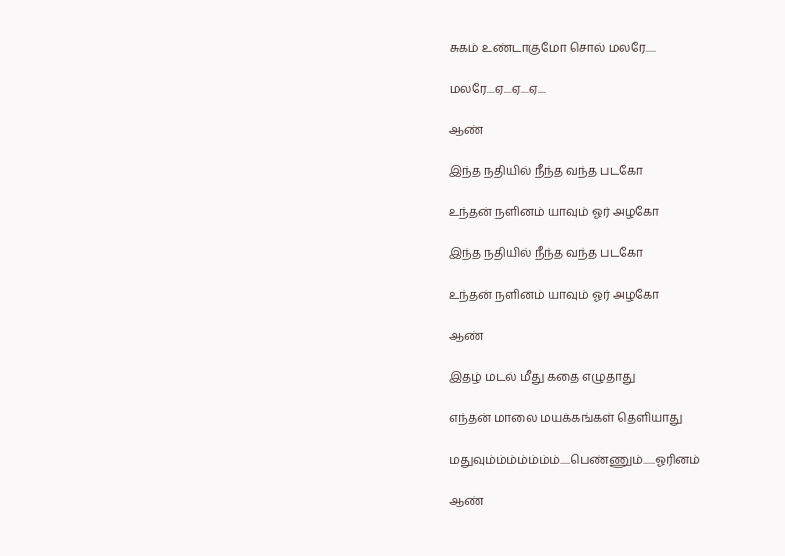சுகம் உண்டாகுமோ சொல் மலரே.....

மலரே....ஏ....ஏ....ஏ....

ஆண்

இந்த நதியில் நீந்த வந்த படகோ

உந்தன் நளினம் யாவும் ஓர் அழகோ

இந்த நதியில் நீந்த வந்த படகோ

உந்தன் நளினம் யாவும் ஓர் அழகோ

ஆண்

இதழ் மடல் மீது கதை எழுதாது

எந்தன் மாலை மயக்கங்கள் தெளியாது

மதுவும்ம்ம்ம்ம்ம்ம்.....பெண்ணும்......ஓரினம்

ஆண்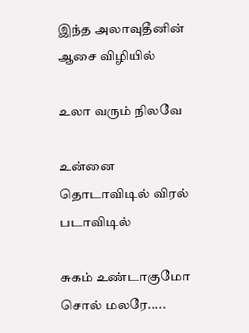இந்த அலாவுதீனின் ஆசை விழியில்

உலா வரும் நிலவே

உன்னை தொடாவிடில் விரல் படாவிடில்

சுகம் உண்டாகுமோ சொல் மலரே.....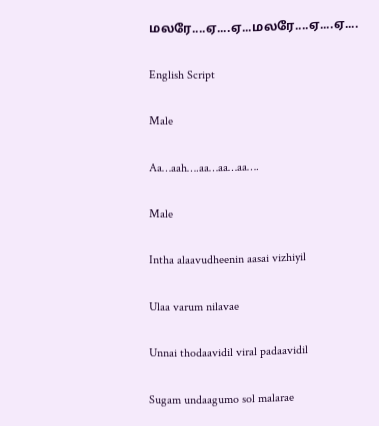மலரே....ஏ....ஏ...மலரே....ஏ....ஏ....

English Script

Male

Aa…aah….aa…aa…aa….

Male

Intha alaavudheenin aasai vizhiyil

Ulaa varum nilavae

Unnai thodaavidil viral padaavidil

Sugam undaagumo sol malarae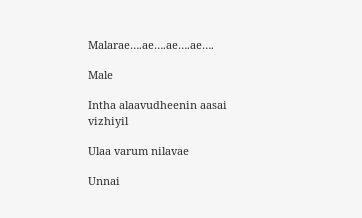Malarae….ae….ae….ae….

Male

Intha alaavudheenin aasai vizhiyil

Ulaa varum nilavae

Unnai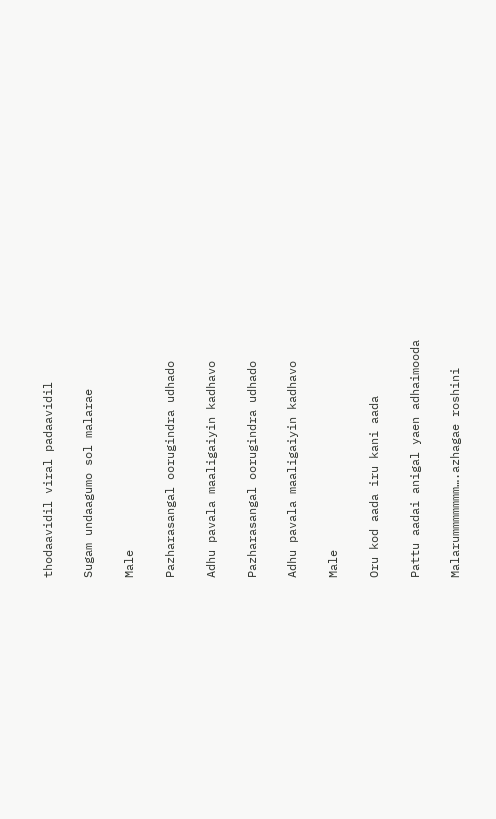thodaavidil viral padaavidil

Sugam undaagumo sol malarae

Male

Pazharasangal oorugindra udhado

Adhu pavala maaligaiyin kadhavo

Pazharasangal oorugindra udhado

Adhu pavala maaligaiyin kadhavo

Male

Oru kod aada iru kani aada

Pattu aadai anigal yaen adhaimooda

Malarummmmmmm….azhagae roshini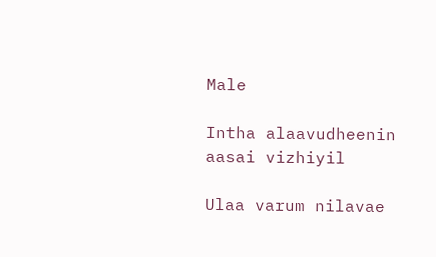Male

Intha alaavudheenin aasai vizhiyil

Ulaa varum nilavae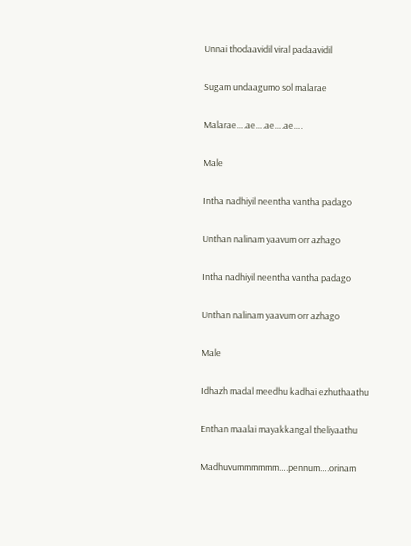Unnai thodaavidil viral padaavidil

Sugam undaagumo sol malarae

Malarae….ae….ae….ae….

Male

Intha nadhiyil neentha vantha padago

Unthan nalinam yaavum orr azhago

Intha nadhiyil neentha vantha padago

Unthan nalinam yaavum orr azhago

Male

Idhazh madal meedhu kadhai ezhuthaathu

Enthan maalai mayakkangal theliyaathu

Madhuvummmmmm….pennum….orinam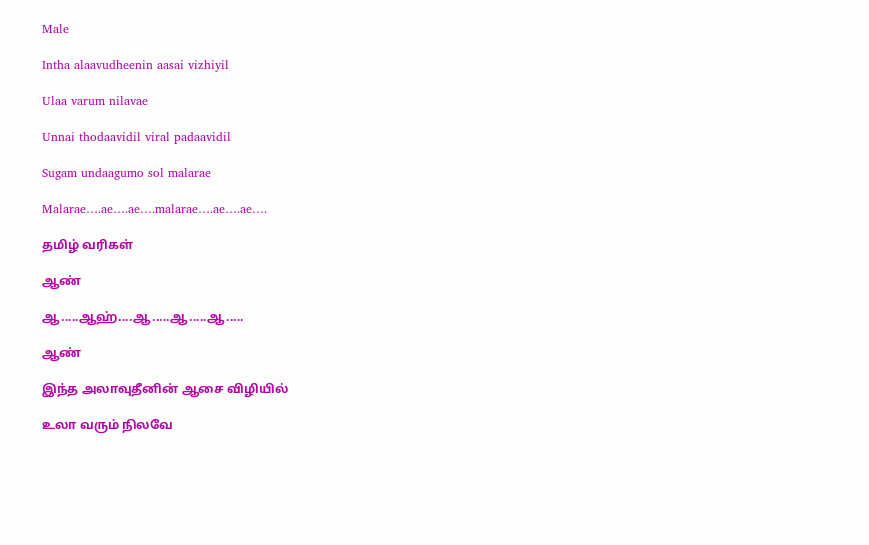Male

Intha alaavudheenin aasai vizhiyil

Ulaa varum nilavae

Unnai thodaavidil viral padaavidil

Sugam undaagumo sol malarae

Malarae….ae….ae….malarae….ae….ae….

தமிழ் வரிகள்

ஆண்

ஆ.....ஆஹ்....ஆ.....ஆ.....ஆ.....

ஆண்

இந்த அலாவுதீனின் ஆசை விழியில்

உலா வரும் நிலவே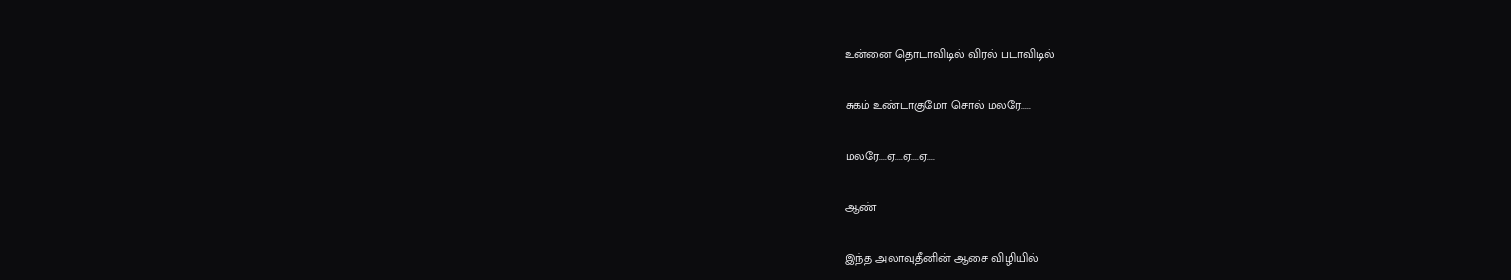உன்னை தொடாவிடில் விரல் படாவிடில்

சுகம் உண்டாகுமோ சொல் மலரே.....

மலரே....ஏ....ஏ....ஏ....

ஆண்

இந்த அலாவுதீனின் ஆசை விழியில்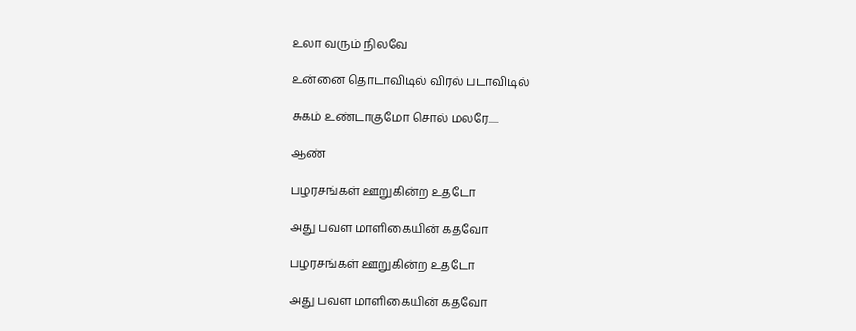உலா வரும் நிலவே

உன்னை தொடாவிடில் விரல் படாவிடில்

சுகம் உண்டாகுமோ சொல் மலரே.....

ஆண்

பழரசங்கள் ஊறுகின்ற உதடோ

அது பவள மாளிகையின் கதவோ

பழரசங்கள் ஊறுகின்ற உதடோ

அது பவள மாளிகையின் கதவோ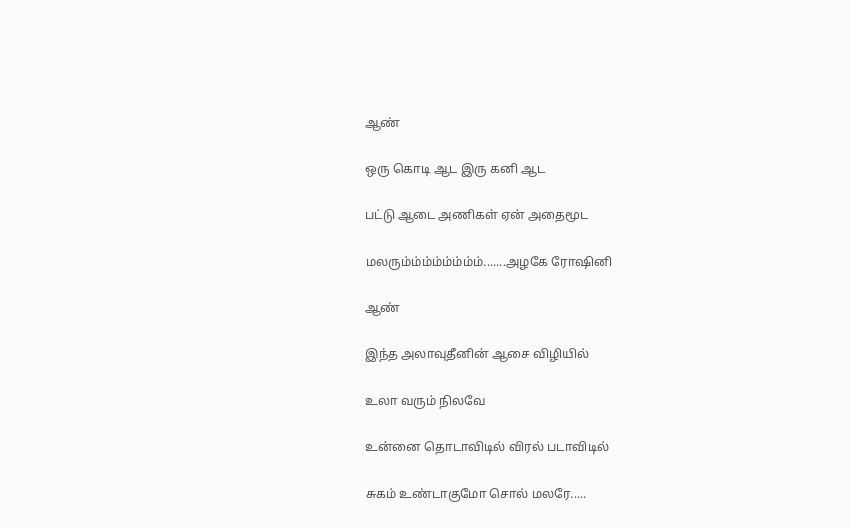ஆண்

ஒரு கொடி ஆட இரு கனி ஆட

பட்டு ஆடை அணிகள் ஏன் அதைமூட

மலரும்ம்ம்ம்ம்ம்ம்ம்.......அழகே ரோஷினி

ஆண்

இந்த அலாவுதீனின் ஆசை விழியில்

உலா வரும் நிலவே

உன்னை தொடாவிடில் விரல் படாவிடில்

சுகம் உண்டாகுமோ சொல் மலரே.....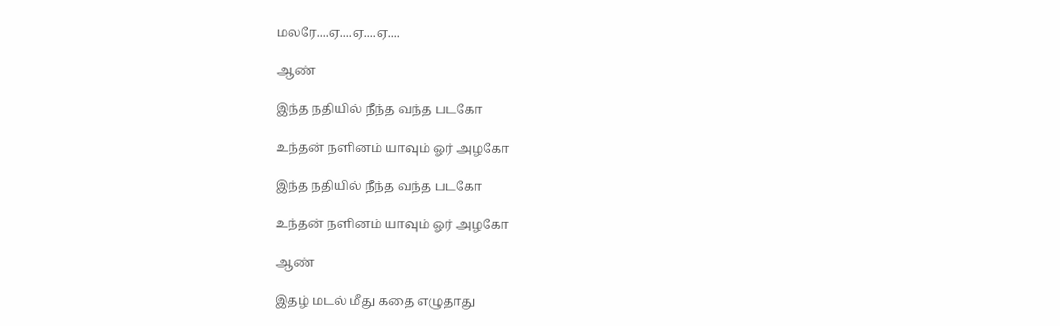மலரே....ஏ....ஏ....ஏ....

ஆண்

இந்த நதியில் நீந்த வந்த படகோ

உந்தன் நளினம் யாவும் ஓர் அழகோ

இந்த நதியில் நீந்த வந்த படகோ

உந்தன் நளினம் யாவும் ஓர் அழகோ

ஆண்

இதழ் மடல் மீது கதை எழுதாது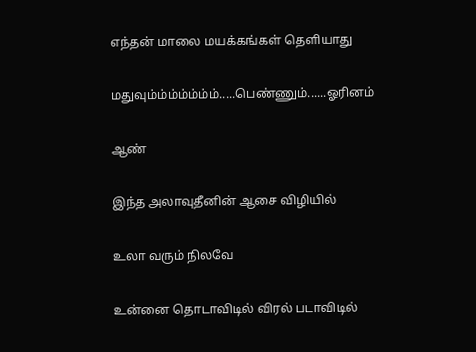எந்தன் மாலை மயக்கங்கள் தெளியாது

மதுவும்ம்ம்ம்ம்ம்ம்.....பெண்ணும்......ஓரினம்

ஆண்

இந்த அலாவுதீனின் ஆசை விழியில்

உலா வரும் நிலவே

உன்னை தொடாவிடில் விரல் படாவிடில்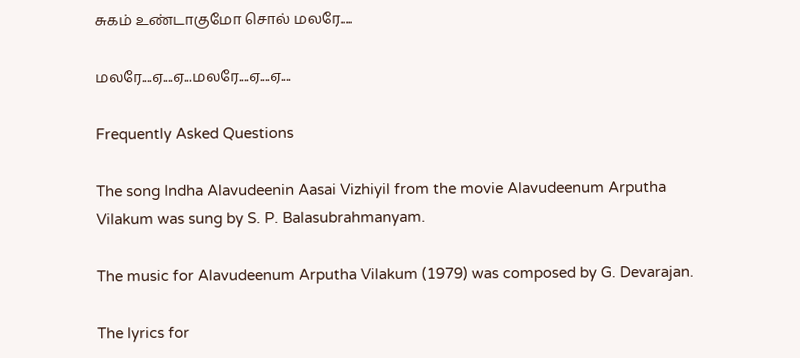சுகம் உண்டாகுமோ சொல் மலரே.....

மலரே....ஏ....ஏ...மலரே....ஏ....ஏ....

Frequently Asked Questions

The song Indha Alavudeenin Aasai Vizhiyil from the movie Alavudeenum Arputha Vilakum was sung by S. P. Balasubrahmanyam.

The music for Alavudeenum Arputha Vilakum (1979) was composed by G. Devarajan.

The lyrics for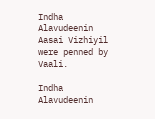Indha Alavudeenin Aasai Vizhiyil were penned by Vaali.

Indha Alavudeenin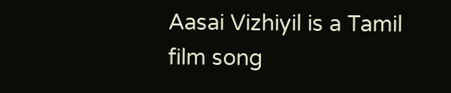Aasai Vizhiyil is a Tamil film song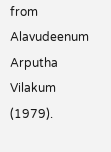from Alavudeenum Arputha Vilakum (1979).